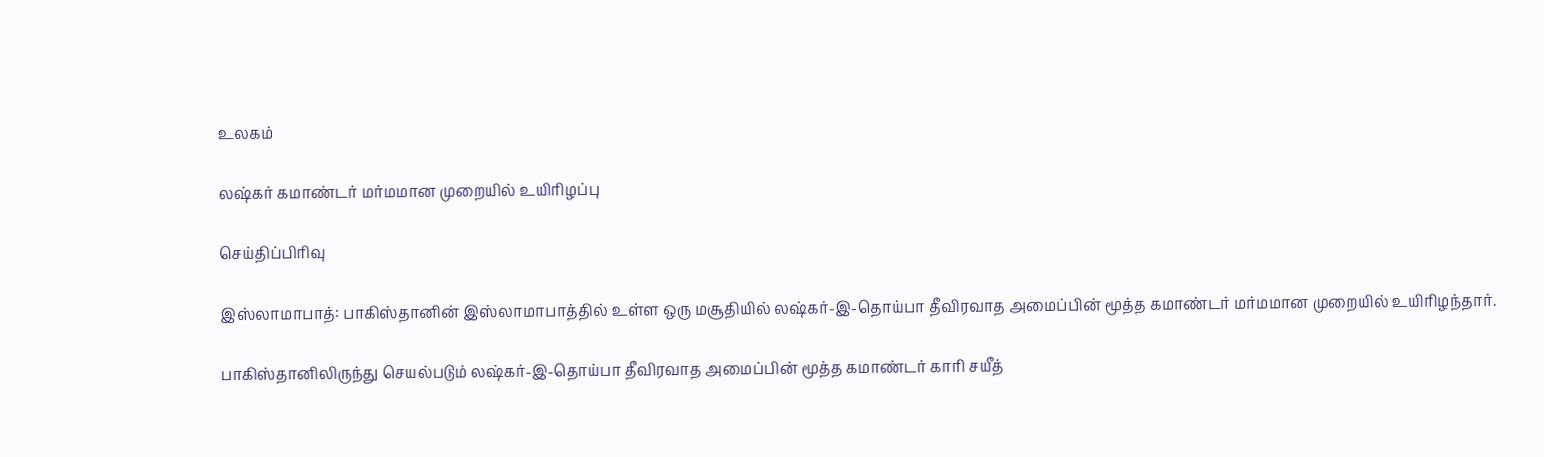உலகம்

லஷ்கர் கமாண்டர் மர்மமான முறையில் உயிரிழப்பு

செய்திப்பிரிவு

இஸ்லாமாபாத்: பாகிஸ்தானின் இஸ்லாமாபாத்தில் உள்ள ஒரு மசூதியில் லஷ்கர்-இ-தொய்பா தீவிரவாத அமைப்பின் மூத்த கமாண்டர் மர்மமான முறையில் உயிரிழந்தார்.

பாகிஸ்தானிலிருந்து செயல்படும் லஷ்கர்-இ-தொய்பா தீவிரவாத அமைப்பின் மூத்த கமாண்டர் காரி சயீத்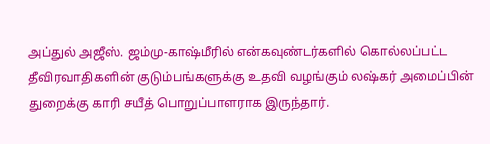அப்துல் அஜீஸ். ஜம்மு-காஷ்மீரில் என்கவுண்டர்களில் கொல்லப்பட்ட தீவிரவாதிகளின் குடும்பங்களுக்கு உதவி வழங்கும் லஷ்கர் அமைப்பின் துறைக்கு காரி சயீத் பொறுப்பாளராக இருந்தார்.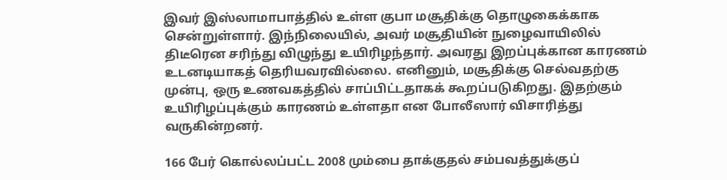இவர் இஸ்லாமாபாத்தில் உள்ள குபா மசூதிக்கு தொழுகைக்காக சென்றுள்ளார். இந்நிலையில், அவர் மசூதியின் நுழைவாயிலில் திடீரென சரிந்து விழுந்து உயிரிழந்தார். அவரது இறப்புக்கான காரணம் உடனடியாகத் தெரியவரவில்லை. எனினும், மசூதிக்கு செல்வதற்கு முன்பு, ஒரு உணவகத்தில் சாப்பிட்டதாகக் கூறப்படுகிறது. இதற்கும் உயிரிழப்புக்கும் காரணம் உள்ளதா என போலீஸார் விசாரித்து வருகின்றனர்.

166 பேர் கொல்லப்பட்ட 2008 மும்பை தாக்குதல் சம்பவத்துக்குப்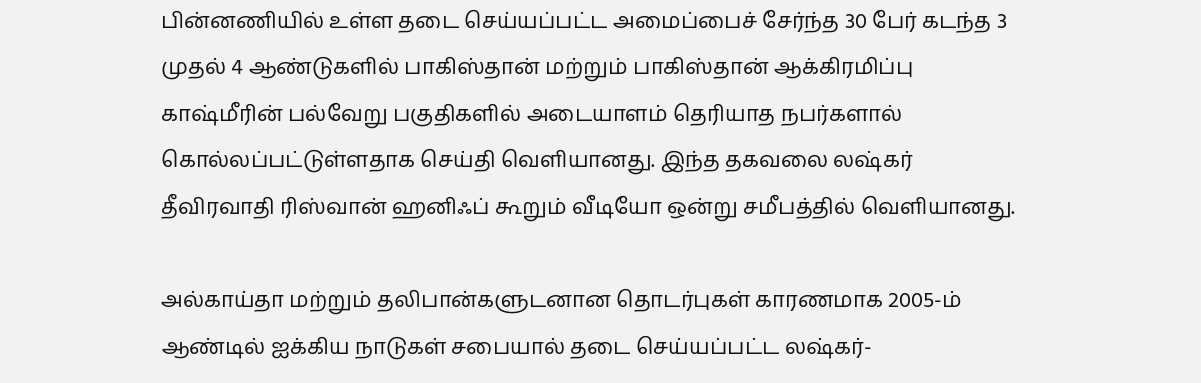பின்னணியில் உள்ள தடை செய்யப்பட்ட அமைப்பைச் சேர்ந்த 30 பேர் கடந்த 3 முதல் 4 ஆண்டுகளில் பாகிஸ்தான் மற்றும் பாகிஸ்தான் ஆக்கிரமிப்பு காஷ்மீரின் பல்வேறு பகுதிகளில் அடையாளம் தெரியாத நபர்களால் கொல்லப்பட்டுள்ளதாக செய்தி வெளியானது. இந்த தகவலை லஷ்கர் தீவிரவாதி ரிஸ்வான் ஹனிஃப் கூறும் வீடியோ ஒன்று சமீபத்தில் வெளியானது.

அல்காய்தா மற்றும் தலிபான்களுடனான தொடர்புகள் காரணமாக 2005-ம் ஆண்டில் ஐக்கிய நாடுகள் சபையால் தடை செய்யப்பட்ட லஷ்கர்-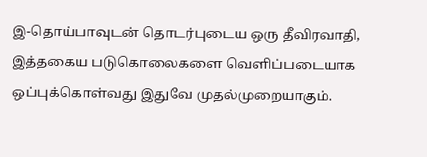இ-தொய்பாவுடன் தொடர்புடைய ஒரு தீவிரவாதி, இத்தகைய படுகொலைகளை வெளிப்படையாக ஒப்புக்கொள்வது இதுவே முதல்முறையாகும்.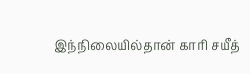இந்நிலையில்தான் காரி சயீத்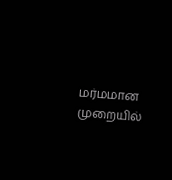மர்மமான முறையில்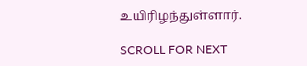உயிரிழந்துள்ளார்.

SCROLL FOR NEXT